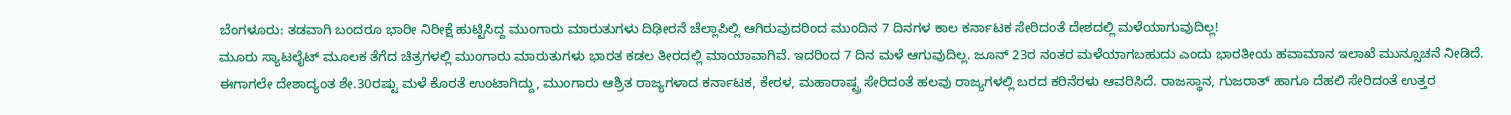ಬೆಂಗಳೂರು: ತಡವಾಗಿ ಬಂದರೂ ಭಾರೀ ನಿರೀಕ್ಷೆ ಹುಟ್ಟಿಸಿದ್ದ ಮುಂಗಾರು ಮಾರುತುಗಳು ದಿಢೀರನೆ ಚೆಲ್ಲಾಪಿಲ್ಲಿ ಆಗಿರುವುದರಿಂದ ಮುಂದಿನ 7 ದಿನಗಳ ಕಾಲ ಕರ್ನಾಟಕ ಸೇರಿದಂತೆ ದೇಶದಲ್ಲಿ ಮಳೆಯಾಗುವುದಿಲ್ಲ!
ಮೂರು ಸ್ಯಾಟಲೈಟ್ ಮೂಲಕ ತೆಗೆದ ಚಿತ್ರಗಳಲ್ಲಿ ಮುಂಗಾರು ಮಾರುತುಗಳು ಭಾರತ ಕಡಲ ತೀರದಲ್ಲಿ ಮಾಯಾವಾಗಿವೆ. ಇದರಿಂದ 7 ದಿನ ಮಳೆ ಆಗುವುದಿಲ್ಲ. ಜೂನ್ 23ರ ನಂತರ ಮಳೆಯಾಗಬಹುದು ಎಂದು ಭಾರತೀಯ ಹವಾಮಾನ ಇಲಾಖೆ ಮುನ್ಸೂಚನೆ ನೀಡಿದೆ.
ಈಗಾಗಲೇ ದೇಶಾದ್ಯಂತ ಶೇ.30ರಷ್ಟು ಮಳೆ ಕೊರತೆ ಉಂಟಾಗಿದ್ದು, ಮುಂಗಾರು ಆಶ್ರಿತ ರಾಜ್ಯಗಳಾದ ಕರ್ನಾಟಕ, ಕೇರಳ, ಮಹಾರಾಷ್ಟ್ರ ಸೇರಿದಂತೆ ಹಲವು ರಾಜ್ಯಗಳಲ್ಲಿ ಬರದ ಕರಿನೆರಳು ಆವರಿಸಿದೆ. ರಾಜಸ್ಥಾನ, ಗುಜರಾತ್ ಹಾಗೂ ದೆಹಲಿ ಸೇರಿದಂತೆ ಉತ್ತರ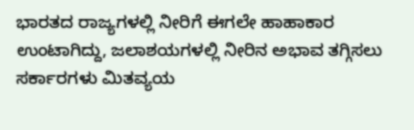ಭಾರತದ ರಾಜ್ಯಗಳಲ್ಲಿ ನೀರಿಗೆ ಈಗಲೇ ಹಾಹಾಕಾರ ಉಂಟಾಗಿದ್ದು, ಜಲಾಶಯಗಳಲ್ಲಿ ನೀರಿನ ಅಭಾವ ತಗ್ಗಿಸಲು ಸರ್ಕಾರಗಳು ಮಿತವ್ಯಯ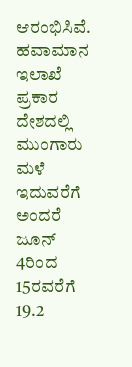ಆರಂಭಿಸಿವೆ.
ಹವಾಮಾನ ಇಲಾಖೆ ಪ್ರಕಾರ ದೇಶದಲ್ಲಿ ಮುಂಗಾರು ಮಳೆ ಇದುವರೆಗೆ ಅಂದರೆ ಜೂನ್ 4ರಿಂದ 15ರವರೆಗೆ 19.2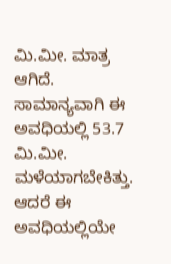ಮಿ.ಮೀ. ಮಾತ್ರ ಆಗಿದೆ. ಸಾಮಾನ್ಯವಾಗಿ ಈ ಅವಧಿಯಲ್ಲಿ 53.7 ಮಿ.ಮೀ. ಮಳೆಯಾಗಬೇಕಿತ್ತು. ಆದರೆ ಈ ಅವಧಿಯಲ್ಲಿಯೇ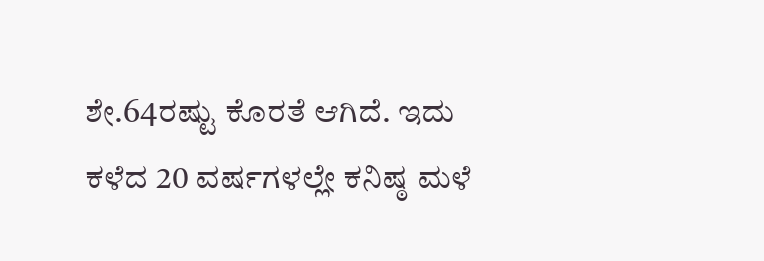ಶೇ.64ರಷ್ಟು ಕೊರತೆ ಆಗಿದೆ. ಇದು ಕಳೆದ 20 ವರ್ಷಗಳಲ್ಲೇ ಕನಿಷ್ಠ ಮಳೆ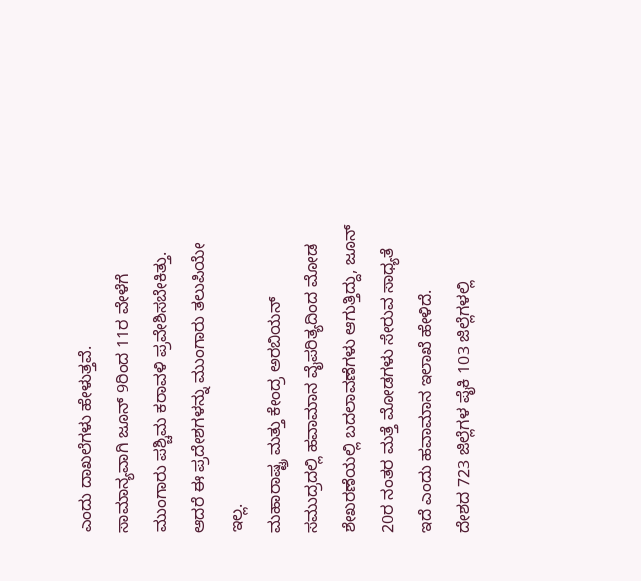ಎಂದು ದಾಖಲೆಗಳು ಹೇಳುತ್ತವೆ.
ಸಾಮಾನ್ಯವಾಗಿ ಜೂನ್ 9ರಿಂದ 11ರ ವೇಳೆಗೆ ಮುಂಗಾರು ಪಶ್ಚಿಮ ಕರಾವಳಿ ಪ್ರವೇಶಿಸಬೇಕಿತ್ತು. ಆದರೆ ಈ ಪ್ರದೇಶಗಳನ್ನು ಮುಂಗಾರು ತಲುಪಿಯೇ ಇಲ್ಲ.
ಮಹಾರಾಷ್ಟ್ರ ಮತ್ತು ಕೇಂದ್ರ ಅರಬಿಯನ್ ಸಮುದ್ರದಲ್ಲಿ ಹವಾಮಾನ ವೈಪರಿತ್ಯದಿಂದ ಮೋಡ ಶೇಖರಣೆಯಲ್ಲಿ ಬದಲಾವಣೆಗಳು ಆಗುತ್ತಿದ್ದು, ಜೂನ್ 20ರ ನಂತರ ಮತ್ತೆ ಮೋಡಗಳು ಸೇರುವ ಸಾಧ್ಯತೆ ಇದೆ ಎಂದು ಹವಾಮಾನ ಇಲಾಖೆ ಹೇಳಿದೆ.
ದೇಶದ 723 ಜಿಲ್ಲೆಗಳ ಪೈಕಿ 103 ಜಿಲ್ಲೆಗಳಲ್ಲಿ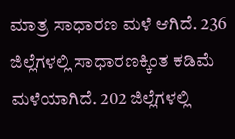ಮಾತ್ರ ಸಾಧಾರಣ ಮಳೆ ಆಗಿದೆ. 236 ಜಿಲ್ಲೆಗಳಲ್ಲಿ ಸಾಧಾರಣಕ್ಕಿಂತ ಕಡಿಮೆ ಮಳೆಯಾಗಿದೆ. 202 ಜಿಲ್ಲೆಗಳಲ್ಲಿ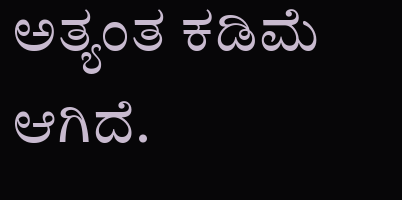ಅತ್ಯಂತ ಕಡಿಮೆ ಆಗಿದೆ.